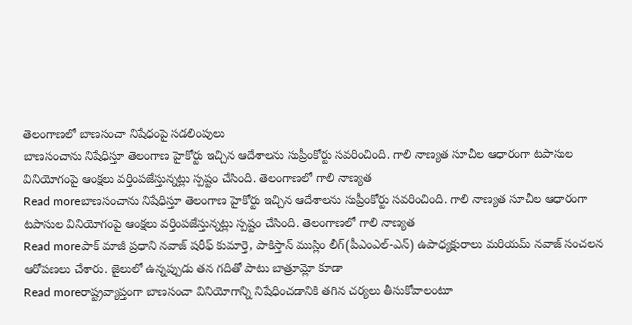తెలంగాణలో బాణసంచా నిషేధంపై సడలింపులు
బాణసంచాను నిషేధిస్తూ తెలంగాణ హైకోర్టు ఇచ్చిన ఆదేశాలను సుప్రీంకోర్టు సవరించింది. గాలి నాణ్యత సూచీల ఆధారంగా టపాసుల వినియోగంపై ఆంక్షలు వర్తింపజేస్తున్నట్లు స్పష్టం చేసింది. తెలంగాణలో గాలి నాణ్యత
Read moreబాణసంచాను నిషేధిస్తూ తెలంగాణ హైకోర్టు ఇచ్చిన ఆదేశాలను సుప్రీంకోర్టు సవరించింది. గాలి నాణ్యత సూచీల ఆధారంగా టపాసుల వినియోగంపై ఆంక్షలు వర్తింపజేస్తున్నట్లు స్పష్టం చేసింది. తెలంగాణలో గాలి నాణ్యత
Read moreపాక్ మాజీ ప్రధాని నవాజ్ షరీఫ్ కుమార్తె, పాకిస్తాన్ ముస్లిం లీగ్(పీఎంఎల్-ఎన్) ఉపాధ్యక్షురాలు మరియమ్ నవాజ్ సంచలన ఆరోపణలు చేశారు. జైలులో ఉన్నప్పుడు తన గదితో పాటు బాత్రూమ్లో కూడా
Read moreరాష్ట్రవ్యాప్తంగా బాణసంచా వినియోగాన్ని నిషేధించడానికి తగిన చర్యలు తీసుకోవాలంటూ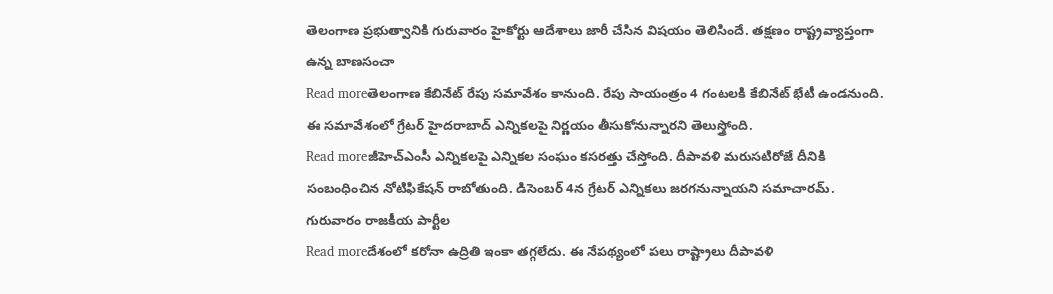తెలంగాణ ప్రభుత్వానికి గురువారం హైకోర్టు ఆదేశాలు జారీ చేసిన విషయం తెలిసిందే. తక్షణం రాష్ట్రవ్యాప్తంగా ఉన్న బాణసంచా
Read moreతెలంగాణ కేబినేట్ రేపు సమావేశం కానుంది. రేపు సాయంత్రం 4 గంటలకి కేబినేట్ భేటీ ఉండనుంది. ఈ సమావేశంలో గ్రేటర్ హైదరాబాద్ ఎన్నికలపై నిర్ణయం తీసుకోనున్నారని తెలుస్త్రోంది.
Read moreజీహెచ్ఎంసీ ఎన్నికలపై ఎన్నికల సంఘం కసరత్తు చేస్తోంది. దీపావళి మరుసటిరోజే దీనికి సంబంధించిన నోటిఫికేషన్ రాబోతుంది. డిసెంబర్ 4న గ్రేటర్ ఎన్నికలు జరగనున్నాయని సమాచారమ్. గురువారం రాజకీయ పార్టీల
Read moreదేశంలో కరోనా ఉద్రితి ఇంకా తగ్గలేదు. ఈ నేపథ్యంలో పలు రాష్ట్రాలు దీపావళి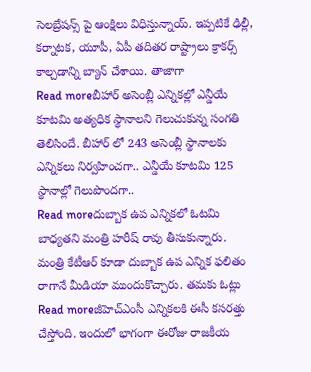సెలబ్రేషన్స్ పై ఆంక్షిలు విధిస్తున్నాయ్. ఇప్పటికే ఢిల్లీ, కర్నాటక, యూపీ, ఏపీ తదితర రాష్ట్రాలు క్రాకర్స్ కాల్చడాన్ని బ్యాన్ చేశాయి. తాజాగా
Read moreబీహార్ అసెంబ్లీ ఎన్నికల్లో ఎన్డీయే కూటమి అత్యధిక స్థానాలని గెలుచుకున్న సంగతి తెలిసిందే. బీహార్ లో 243 అసెంబ్లీ స్థానాలకు ఎన్నికలు నిర్వహించగా.. ఎన్డీయే కూటమి 125 స్థానాల్లో గెలుపొందగా..
Read moreదుబ్బాక ఉప ఎన్నికలో ఓటమి బాధ్యతని మంత్రి హరీష్ రావు తీసుకున్నారు. మంత్రి కేటీఆర్ కూడా దుబ్బాక ఉప ఎన్నిక ఫలితం రాగానే మీడియా ముందుకొచ్చారు. తమకు ఓట్లు
Read moreజీహెచ్ఎంసీ ఎన్నికలకి ఈసీ కసరత్తు చేస్తోంది. ఇందులో భాగంగా ఈరోజు రాజకీయ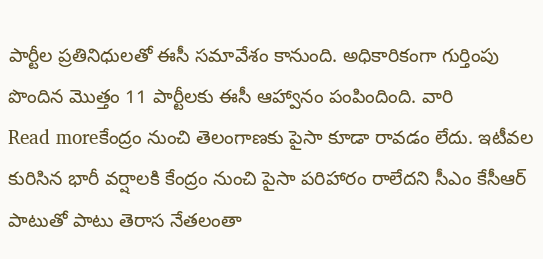పార్టీల ప్రతినిధులతో ఈసీ సమావేశం కానుంది. అధికారికంగా గుర్తింపు పొందిన మొత్తం 11 పార్టీలకు ఈసీ ఆహ్వానం పంపిందింది. వారి
Read moreకేంద్రం నుంచి తెలంగాణకు పైసా కూడా రావడం లేదు. ఇటీవల కురిసిన భారీ వర్షాలకి కేంద్రం నుంచి పైసా పరిహారం రాలేదని సీఎం కేసీఆర్ పాటుతో పాటు తెరాస నేతలంతా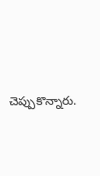చెప్పుకొన్నారు.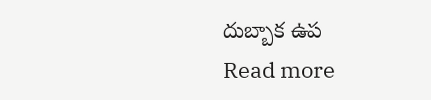దుబ్బాక ఉప
Read more